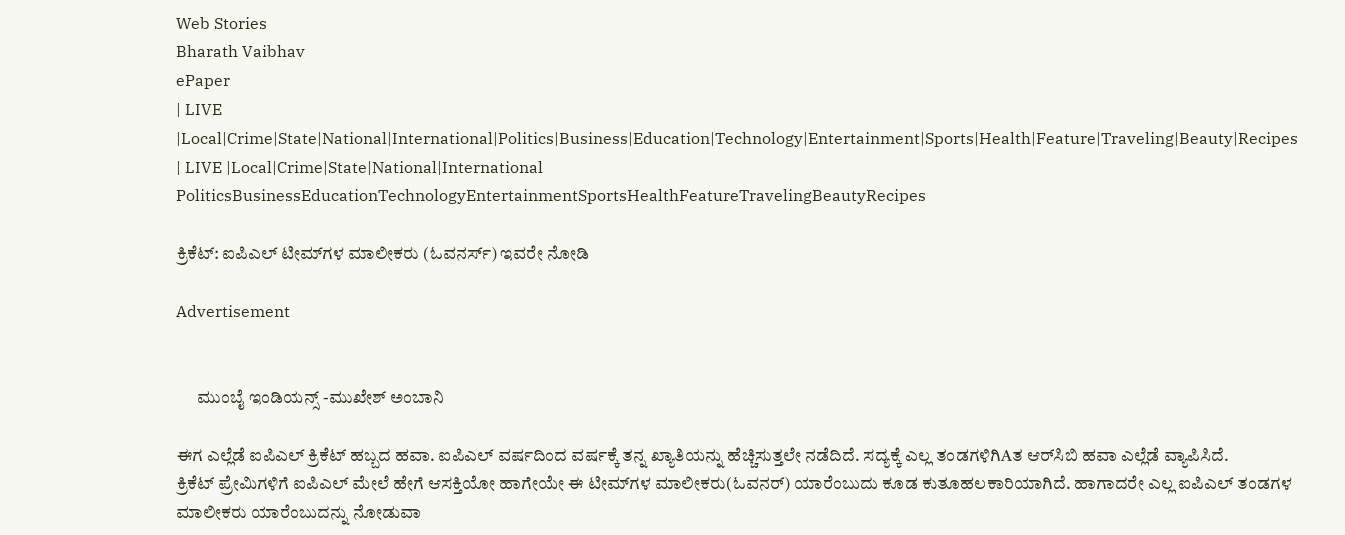Web Stories
Bharath Vaibhav
ePaper
| LIVE |Local|Crime|State|National|International|Politics|Business|Education|Technology|Entertainment|Sports|Health|Feature|Traveling|Beauty|Recipes
| LIVE |Local|Crime|State|National|International
PoliticsBusinessEducationTechnologyEntertainmentSportsHealthFeatureTravelingBeautyRecipes

ಕ್ರಿಕೆಟ್: ಐಪಿಎಲ್ ಟೀಮ್‌ಗಳ ಮಾಲೀಕರು (ಓವನರ್ಸ್) ಇವರೇ ನೋಡಿ

Advertisement


      ಮುಂಬೈ ಇಂಡಿಯನ್ಸ್ -ಮುಖೇಶ್ ಅಂಬಾನಿ

ಈಗ ಎಲ್ಲೆಡೆ ಐಪಿಎಲ್ ಕ್ರಿಕೆಟ್ ಹಬ್ಬದ ಹವಾ. ಐಪಿಎಲ್ ವರ್ಷದಿಂದ ವರ್ಷಕ್ಕೆ ತನ್ನ ಖ್ಯಾತಿಯನ್ನು ಹೆಚ್ಚಿಸುತ್ತಲೇ ನಡೆದಿದೆ. ಸದ್ಯಕ್ಕೆ ಎಲ್ಲ ತಂಡಗಳಿಗಿAತ ಆರ್‌ಸಿಬಿ ಹವಾ ಎಲ್ಲೆಡೆ ವ್ಯಾಪಿಸಿದೆ.
ಕ್ರಿಕೆಟ್ ಪ್ರೇಮಿಗಳಿಗೆ ಐಪಿಎಲ್ ಮೇಲೆ ಹೇಗೆ ಆಸಕ್ತಿಯೋ ಹಾಗೇಯೇ ಈ ಟೀಮ್‌ಗಳ ಮಾಲೀಕರು(ಓವನರ್) ಯಾರೆಂಬುದು ಕೂಡ ಕುತೂಹಲಕಾರಿಯಾಗಿದೆ. ಹಾಗಾದರೇ ಎಲ್ಲ ಐಪಿಎಲ್ ತಂಡಗಳ ಮಾಲೀಕರು ಯಾರೆಂಬುದನ್ನು ನೋಡುವಾ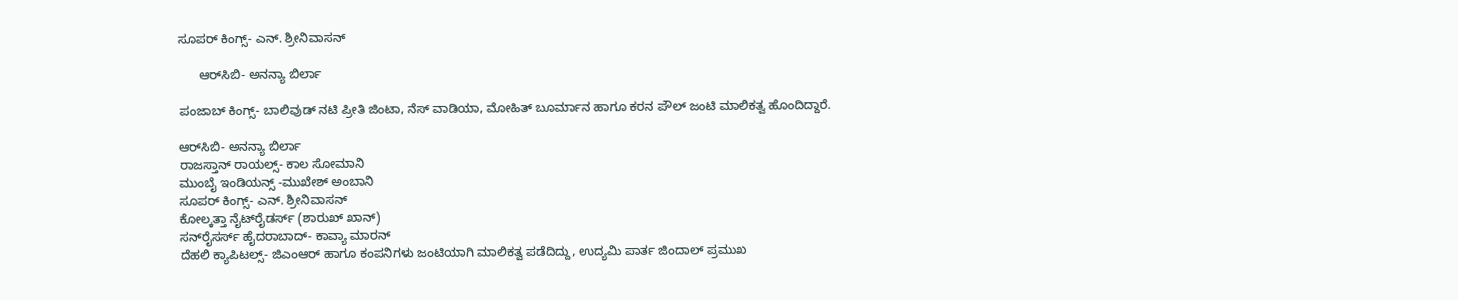ಸೂಪರ್ ಕಿಂಗ್ಸ್- ಎನ್. ಶ್ರೀನಿವಾಸನ್

      ಆರ್‌ಸಿಬಿ- ಅನನ್ಯಾ ಬಿರ್ಲಾ

ಪಂಜಾಬ್ ಕಿಂಗ್ಸ್- ಬಾಲಿವುಡ್ ನಟಿ ಪ್ರೀತಿ ಜಿಂಟಾ, ನೆಸ್ ವಾಡಿಯಾ, ಮೋಹಿತ್ ಬೂರ್ಮಾನ ಹಾಗೂ ಕರನ ಪೌಲ್ ಜಂಟಿ ಮಾಲಿಕತ್ವ ಹೊಂದಿದ್ದಾರೆ.

ಆರ್‌ಸಿಬಿ- ಅನನ್ಯಾ ಬಿರ್ಲಾ
ರಾಜಸ್ತಾನ್ ರಾಯಲ್ಸ್- ಕಾಲ ಸೋಮಾನಿ
ಮುಂಬೈ ಇಂಡಿಯನ್ಸ್ -ಮುಖೇಶ್ ಅಂಬಾನಿ
ಸೂಪರ್ ಕಿಂಗ್ಸ್- ಎನ್. ಶ್ರೀನಿವಾಸನ್
ಕೋಲ್ಕತ್ತಾ ನೈಟ್‌ರೈಡರ್ಸ್ (ಶಾರುಖ್ ಖಾನ್)
ಸನ್‌ರೈಸರ್ಸ್ ಹೈದರಾಬಾದ್- ಕಾವ್ಯಾ ಮಾರನ್
ದೆಹಲಿ ಕ್ಯಾಪಿಟಲ್ಸ್- ಜಿಎಂಆರ್ ಹಾಗೂ ಕಂಪನಿಗಳು ಜಂಟಿಯಾಗಿ ಮಾಲಿಕತ್ವ ಪಡೆದಿದ್ದು, ಉದ್ಯಮಿ ಪಾರ್ತ ಜಿಂದಾಲ್ ಪ್ರಮುಖ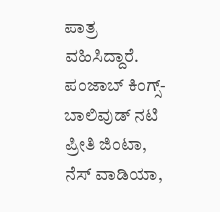ಪಾತ್ರ ವಹಿಸಿದ್ದಾರೆ.
ಪಂಜಾಬ್ ಕಿಂಗ್ಸ್- ಬಾಲಿವುಡ್ ನಟಿ ಪ್ರೀತಿ ಜಿಂಟಾ, ನೆಸ್ ವಾಡಿಯಾ,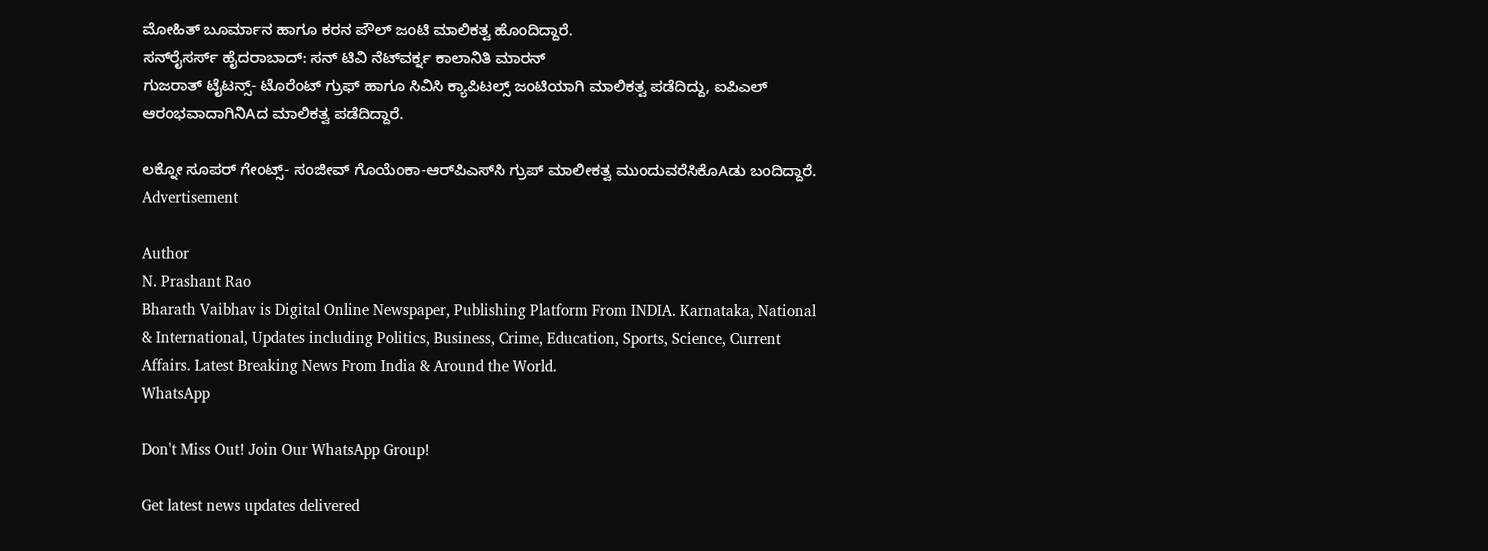ಮೋಹಿತ್ ಬೂರ್ಮಾನ ಹಾಗೂ ಕರನ ಪೌಲ್ ಜಂಟಿ ಮಾಲಿಕತ್ವ ಹೊಂದಿದ್ದಾರೆ.
ಸನ್‌ರೈಸರ್ಸ್ ಹೈದರಾಬಾದ್: ಸನ್ ಟಿವಿ ನೆಟ್‌ವರ್ಕ್ನ ಕಾಲಾನಿತಿ ಮಾರನ್
ಗುಜರಾತ್ ಟೈಟನ್ಸ್- ಟೊರೆಂಟ್ ಗ್ರುಫ್ ಹಾಗೂ ಸಿವಿಸಿ ಕ್ಯಾಪಿಟಲ್ಸ್ ಜಂಟಿಯಾಗಿ ಮಾಲಿಕತ್ವ ಪಡೆದಿದ್ದು, ಐಪಿಎಲ್ ಆರಂಭವಾದಾಗಿನಿAದ ಮಾಲಿಕತ್ವ ಪಡೆದಿದ್ದಾರೆ.

ಲಕ್ನೋ ಸೂಪರ್ ಗೇಂಟ್ಸ್- ಸಂಜೀವ್ ಗೊಯೆಂಕಾ-ಆರ್‌ಪಿಎಸ್‌ಸಿ ಗ್ರುಪ್ ಮಾಲೀಕತ್ವ ಮುಂದುವರೆಸಿಕೊAಡು ಬಂದಿದ್ದಾರೆ.
Advertisement

Author
N. Prashant Rao
Bharath Vaibhav is Digital Online Newspaper, Publishing Platform From INDIA. Karnataka, National & International, Updates including Politics, Business, Crime, Education, Sports, Science, Current Affairs. Latest Breaking News From India & Around the World.
WhatsApp

Don't Miss Out! Join Our WhatsApp Group!

Get latest news updates delivered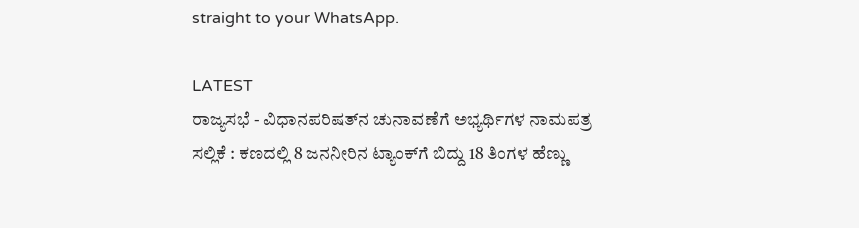straight to your WhatsApp.

LATEST
ರಾಜ್ಯಸಭೆ - ವಿಧಾನಪರಿಷತ್‌ನ ಚುನಾವಣೆಗೆ ಅಭ್ಯರ್ಥಿಗಳ ನಾಮಪತ್ರ ಸಲ್ಲಿಕೆ : ಕಣದಲ್ಲಿ 8 ಜನನೀರಿನ ಟ್ಯಾಂಕ್‌ಗೆ ಬಿದ್ದು 18 ತಿಂಗಳ ಹೆಣ್ಣು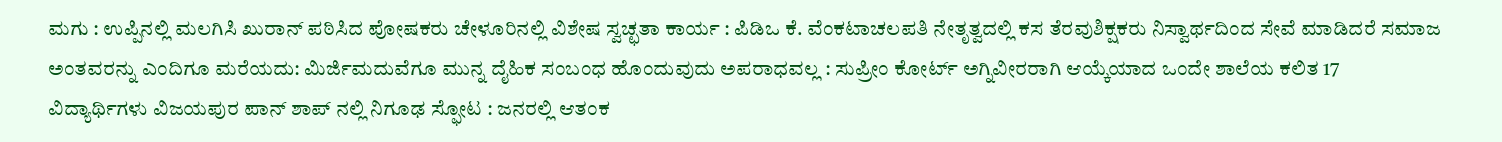ಮಗು : ಉಪ್ಪಿನಲ್ಲಿ ಮಲಗಿಸಿ ಖುರಾನ್ ಪಠಿಸಿದ ಪೋಷಕರು ಚೇಳೂರಿನಲ್ಲಿ ವಿಶೇಷ ಸ್ವಚ್ಛತಾ ಕಾರ್ಯ : ಪಿಡಿಒ ಕೆ. ವೆಂಕಟಾಚಲಪತಿ ನೇತೃತ್ವದಲ್ಲಿ ಕಸ ತೆರವುಶಿಕ್ಷಕರು ನಿಸ್ವಾರ್ಥದಿಂದ ಸೇವೆ ಮಾಡಿದರೆ ಸಮಾಜ ಅಂತವರನ್ನು ಎಂದಿಗೂ ಮರೆಯದು: ಮಿರ್ಜಿಮದುವೆಗೂ ಮುನ್ನ ದೈಹಿಕ ಸಂಬಂಧ ಹೊಂದುವುದು ಅಪರಾಧವಲ್ಲ : ಸುಪ್ರೀಂ ಕೋರ್ಟ್ ಅಗ್ನಿವೀರರಾಗಿ ಆಯ್ಕೆಯಾದ ಒಂದೇ ಶಾಲೆಯ ಕಲಿತ 17 ವಿದ್ಯಾರ್ಥಿಗಳು ವಿಜಯಪುರ ಪಾನ್ ಶಾಪ್ ನಲ್ಲಿ ನಿಗೂಢ ಸ್ಫೋಟ : ಜನರಲ್ಲಿ ಆತಂಕ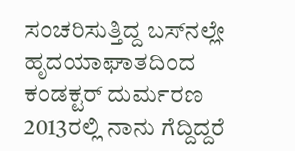ಸಂಚರಿಸುತ್ತಿದ್ದ ಬಸ್‌ನಲ್ಲೇ ಹೃದಯಾಘಾತದಿಂದ ಕಂಡಕ್ಟರ್ ದುರ್ಮರಣ 2013ರಲ್ಲಿ ನಾನು ಗೆದ್ದಿದ್ದರೆ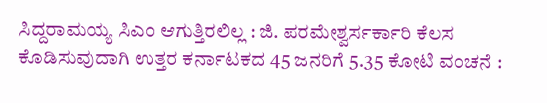ಸಿದ್ದರಾಮಯ್ಯ ಸಿಎಂ ಆಗುತ್ತಿರಲಿಲ್ಲ : ಜಿ. ಪರಮೇಶ್ವರ್ಸರ್ಕಾರಿ ಕೆಲಸ ಕೊಡಿಸುವುದಾಗಿ ಉತ್ತರ ಕರ್ನಾಟಕದ 45 ಜನರಿಗೆ 5.35 ಕೋಟಿ ವಂಚನೆ :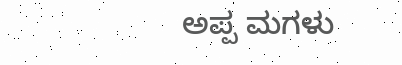ಅಪ್ಪ ಮಗಳು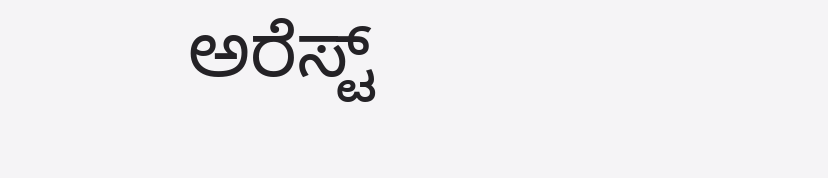ಅರೆಸ್ಟ್